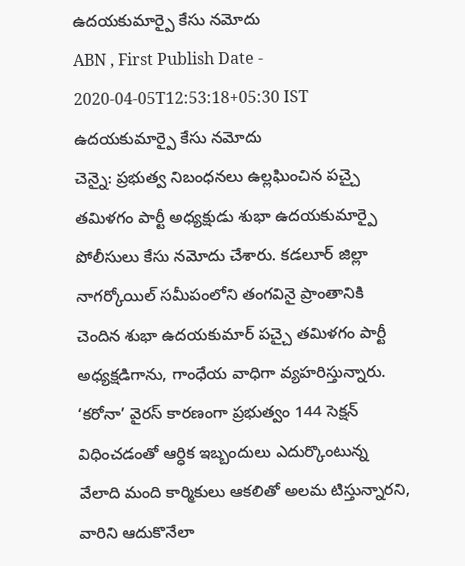ఉదయకుమార్పై కేసు నమోదు
ABN , First Publish Date - 2020-04-05T12:53:18+05:30 IST
ఉదయకుమార్పై కేసు నమోదు
చెన్నై: ప్రభుత్వ నిబంధనలు ఉల్లఘించిన పచ్చై తమిళగం పార్టీ అధ్యక్షుడు శుభా ఉదయకుమార్పై పోలీసులు కేసు నమోదు చేశారు. కడలూర్ జిల్లా నాగర్కోయిల్ సమీపంలోని తంగవినై ప్రాంతానికి చెందిన శుభా ఉదయకుమార్ పచ్చై తమిళగం పార్టీ అధ్యక్షడిగాను, గాంధేయ వాధిగా వ్యహరిస్తున్నారు. ‘కరోనా’ వైరస్ కారణంగా ప్రభుత్వం 144 సెక్షన్ విధించడంతో ఆర్ధిక ఇబ్బందులు ఎదుర్కొంటున్న వేలాది మంది కార్మికులు ఆకలితో అలమ టిస్తున్నారని, వారిని ఆదుకొనేలా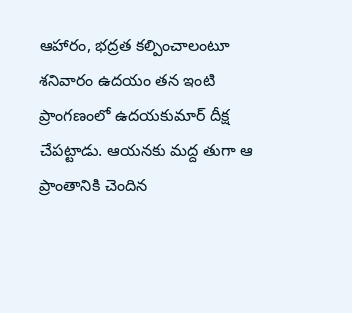ఆహారం, భద్రత కల్పించాలంటూ శనివారం ఉదయం తన ఇంటి ప్రాంగణంలో ఉదయకుమార్ దీక్ష చేపట్టాడు. ఆయనకు మద్ద తుగా ఆ ప్రాంతానికి చెందిన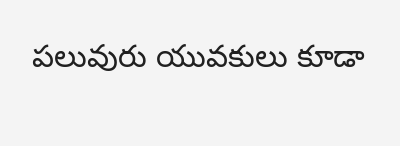పలువురు యువకులు కూడా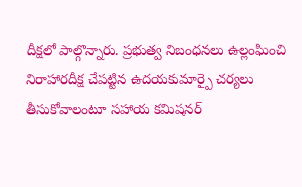దీక్షలో పాల్గొన్నారు. ప్రభుత్వ నిబంధనలు ఉల్లంఘించి నిరాహారదీక్ష చేపట్టిన ఉదయకుమార్పై చర్యలు తీసుకోవాలంటూ సహాయ కమిషనర్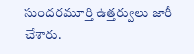సుందరమూర్తి ఉత్తర్వులు జారీ చేశారు.